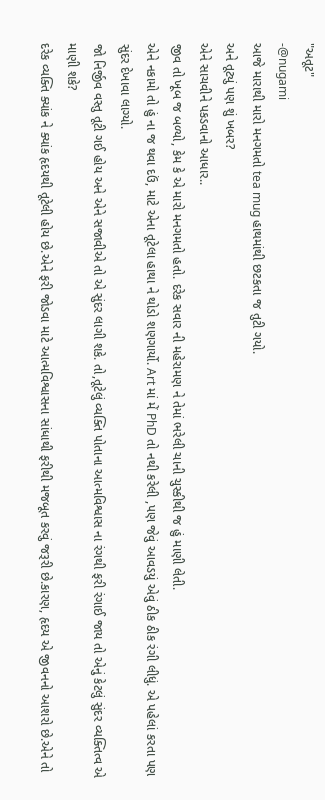"અતૂટ"
-@nugami
આજે મારાથી મારો મનગમતો tea mug હાથમાંથી છટકતા જ તુટી ગયો.
અને તૂટ્યું પણ શું ખબર?
એને સાચવીને પકડવાનો આધાર..
જીવ તો ખૂબ જ બળ્યો, કેમ કે એ મારો મનગમતો હતો. દરેક સવાર ની મહેરામણ ને તેમાં ભરેલી ચાની ચુસ્કીથી જ હું માણી લેતી.
એને નકામો તો હું ના જ થવા દઉં, માટે એના તૂટેલા હાથા ને થોડો શણગાર્યો. Art માં મેં PhD તો નથી કરેલી ,પણ જેવું આવડયું એવું ઠીક ઠીક રંગી લીધું. એ પહેલાં કરતા પણ સુંદર દેખાવા લાગ્યો.
જો નિર્જીવ વસ્તુ તૂટી ગઈ હોય અને એને સજાવીએ તો એ સુંદર લાગી શકે. તો,તૂટેલું વ્યક્તિ પોતાના આત્મવિશ્વાસ ના રંગથી ફરી રંગાઈ જાય તો એનું કેટલું સુંદર વ્યક્તિત્વ એ માણી શકે?
દરેક વ્યક્તિ ક્યાંક ને ક્યાંક હૃદયથી તૂટેલી હોય છે.એને ફરી જોડવા માટે આત્મવિશ્વાસના સાંધાથી ફરીથી મજબૂત કરવું જરૂરી છે.કારણ, હૃદય એ જીવનનો આશરો છે.એને તો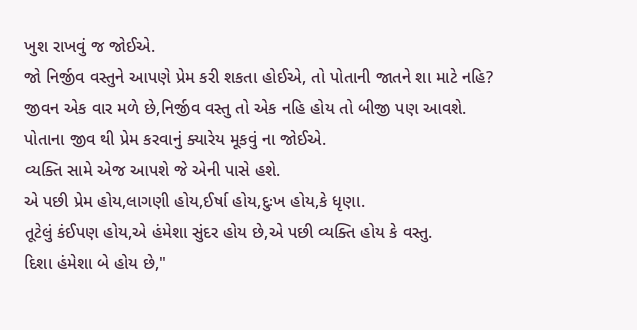ખુશ રાખવું જ જોઈએ.
જો નિર્જીવ વસ્તુને આપણે પ્રેમ કરી શકતા હોઈએ, તો પોતાની જાતને શા માટે નહિ?
જીવન એક વાર મળે છે,નિર્જીવ વસ્તુ તો એક નહિ હોય તો બીજી પણ આવશે. પોતાના જીવ થી પ્રેમ કરવાનું ક્યારેય મૂકવું ના જોઈએ.
વ્યક્તિ સામે એજ આપશે જે એની પાસે હશે.
એ પછી પ્રેમ હોય,લાગણી હોય,ઈર્ષા હોય,દુઃખ હોય,કે ધૃણા.
તૂટેલું કંઈપણ હોય,એ હંમેશા સુંદર હોય છે,એ પછી વ્યક્તિ હોય કે વસ્તુ.
દિશા હંમેશા બે હોય છે,"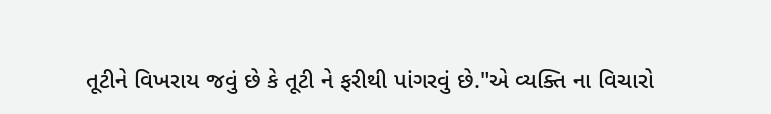તૂટીને વિખરાય જવું છે કે તૂટી ને ફરીથી પાંગરવું છે."એ વ્યક્તિ ના વિચારો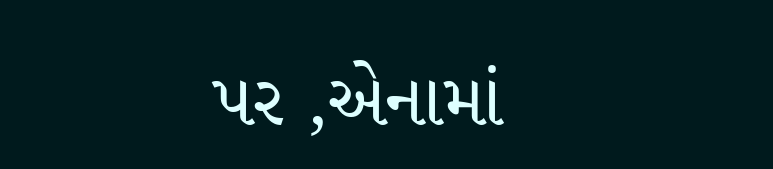પર ,એનામાં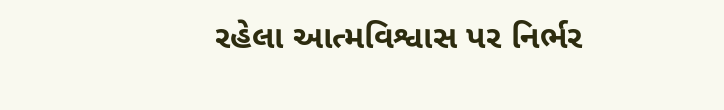રહેલા આત્મવિશ્વાસ પર નિર્ભર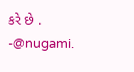કરે છે .
-@nugami.